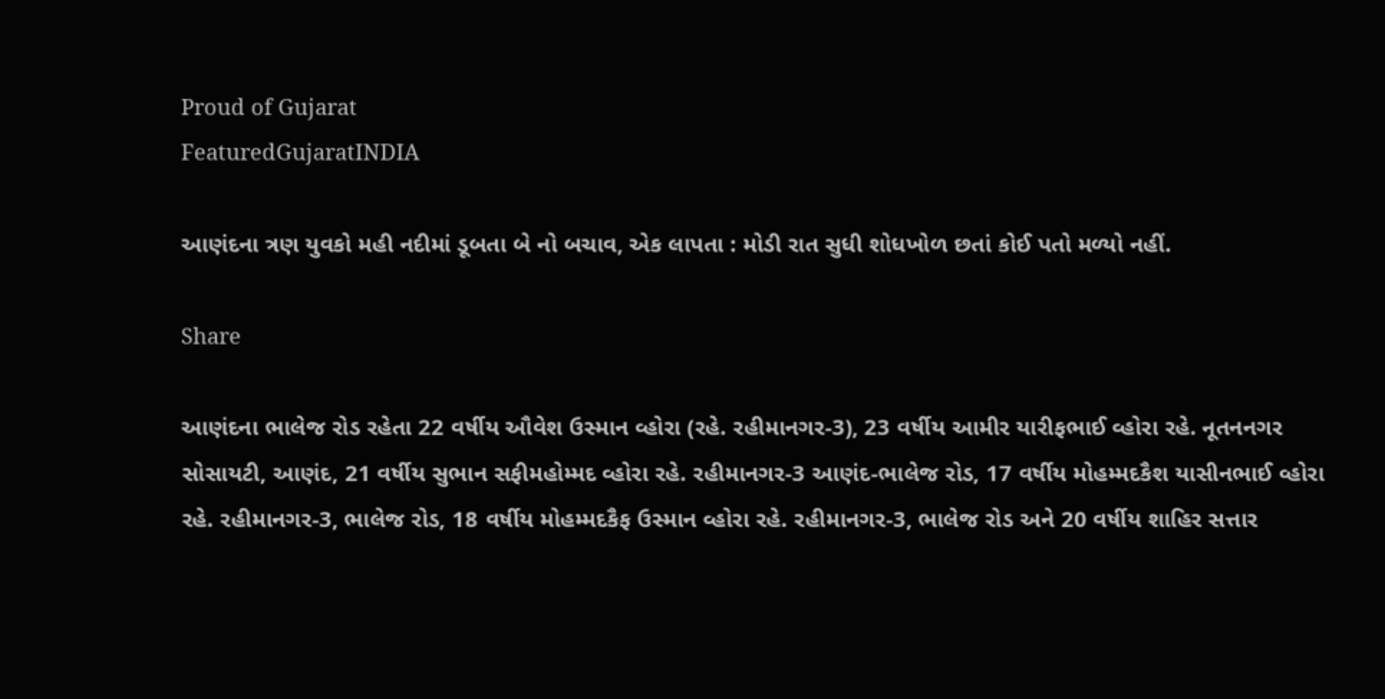Proud of Gujarat
FeaturedGujaratINDIA

આણંદના ત્રણ યુવકો મહી નદીમાં ડૂબતા બે નો બચાવ, એક લાપતા : મોડી રાત સુધી શોધખોળ છતાં કોઈ પતો મળ્યો નહીં.

Share

આણંદના ભાલેજ રોડ રહેતા 22 વર્ષીય ઔવેશ ઉસ્માન વ્હોરા (રહે. રહીમાનગર-3), 23 વર્ષીય આમીર યારીફભાઈ વ્હોરા રહે. નૂતનનગર સોસાયટી, આણંદ, 21 વર્ષીય સુભાન સફીમહોમ્મદ વ્હોરા રહે. રહીમાનગર-3 આણંદ-ભાલેજ રોડ, 17 વર્ષીય મોહમ્મદકૈશ યાસીનભાઈ વ્હોરા રહે. રહીમાનગર-3, ભાલેજ રોડ, 18 વર્ષીય મોહમ્મદકૈફ ઉસ્માન વ્હોરા રહે. રહીમાનગર-3, ભાલેજ રોડ અને 20 વર્ષીય શાહિર સત્તાર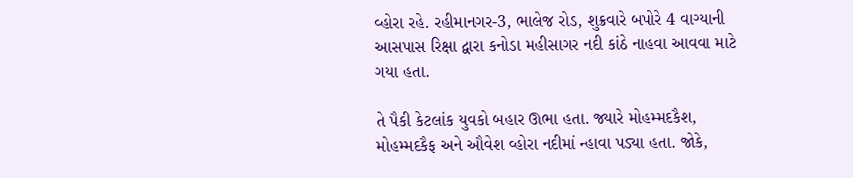વ્હોરા રહે. રહીમાનગર-3, ભાલેજ રોડ, શુક્રવારે બપોરે 4 વાગ્યાની આસપાસ રિક્ષા દ્વારા કનોડા મહીસાગર નદી કાંઠે નાહવા આવવા માટે ગયા હતા.

તે પૈકી કેટલાંક યુવકો બહાર ઊભા હતા. જ્યારે મોહમ્મદકૈશ, મોહમ્મદકૈફ અને ઔવેશ વ્હોરા નદીમાં ન્હાવા પડ્યા હતા. જોકે,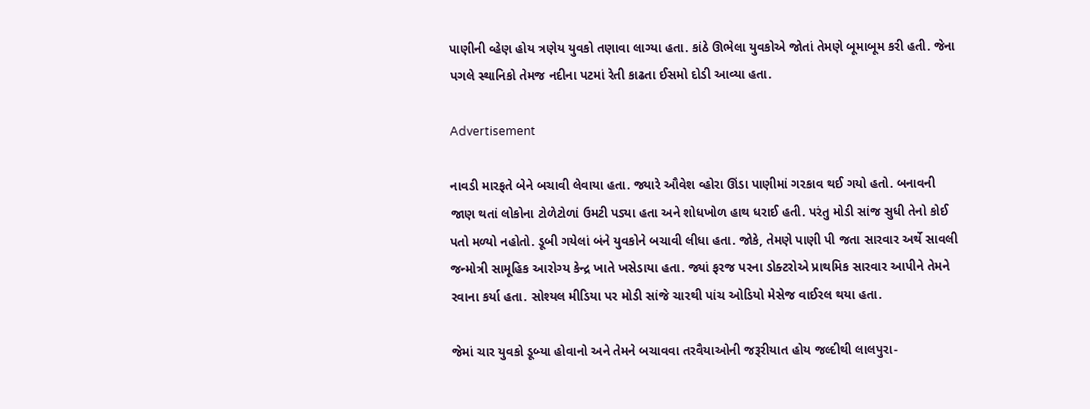પાણીની વ્હેણ હોય ત્રણેય યુવકો તણાવા લાગ્યા હતા. કાંઠે ઊભેલા યુવકોએ જોતાં તેમણે બૂમાબૂમ કરી હતી. જેના પગલે સ્થાનિકો તેમજ નદીના પટમાં રેતી કાઢતા ઈસમો દોડી આવ્યા હતા.

Advertisement

નાવડી મારફતે બેને બચાવી લેવાયા હતા. જ્યારે ઔવેશ વ્હોરા ઊંડા પાણીમાં ગરકાવ થઈ ગયો હતો. બનાવની જાણ થતાં લોકોના ટોળેટોળાં ઉમટી પડ્યા હતા અને શોધખોળ હાથ ધરાઈ હતી. પરંતુ મોડી સાંજ સુધી તેનો કોઈ પતો મળ્યો નહોતો. ડૂબી ગયેલાં બંને યુવકોને બચાવી લીધા હતા. જોકે, તેમણે પાણી પી જતા સારવાર અર્થે સાવલી જન્મોત્રી સામૂહિક આરોગ્ય કેન્દ્ર ખાતે ખસેડાયા હતા. જ્યાં ફરજ પરના ડોક્ટરોએ પ્રાથમિક સારવાર આપીને તેમને રવાના કર્યા હતા. સોશ્યલ મીડિયા પર મોડી સાંજે ચારથી પાંચ ઓડિયો મેસેજ વાઈરલ થયા હતા.

જેમાં ચાર યુવકો ડૂબ્યા હોવાનો અને તેમને બચાવવા તરવૈયાઓની જરૂરીયાત હોય જલ્દીથી લાલપુરા-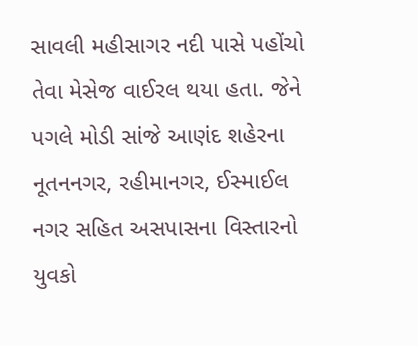સાવલી મહીસાગર નદી પાસે પહોંચો તેવા મેસેજ વાઈરલ થયા હતા. જેને પગલે મોડી સાંજે આણંદ શહેરના નૂતનનગર, રહીમાનગર, ઈસ્માઈલ નગર સહિત અસપાસના વિસ્તારનો યુવકો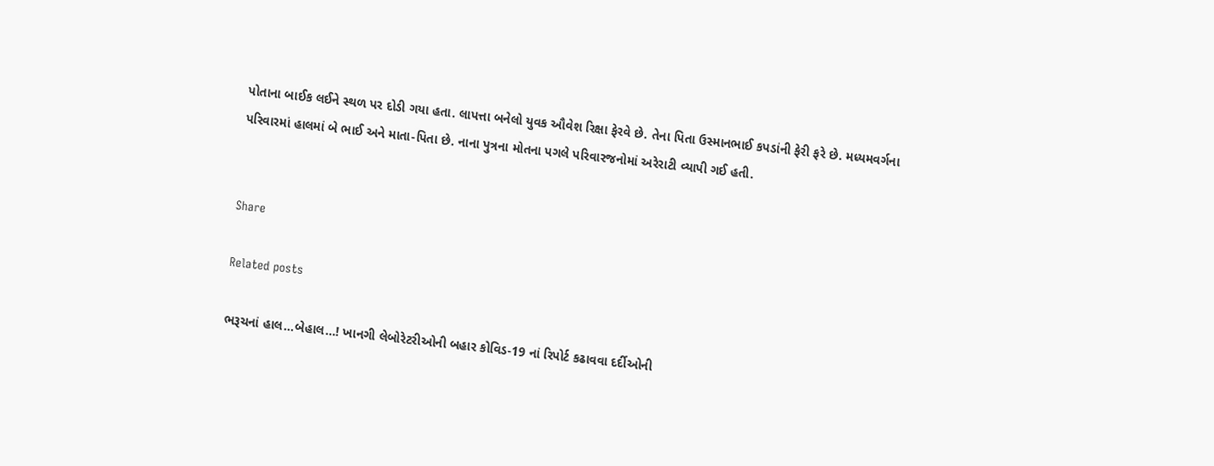પોતાના બાઈક લઈને સ્થળ પર દોડી ગયા હતા. લાપત્તા બનેલો યુવક ઔવેશ રિક્ષા ફેરવે છે. તેના પિતા ઉસ્માનભાઈ કપડાંની ફેરી ફરે છે. મધ્યમવર્ગના પરિવારમાં હાલમાં બે ભાઈ અને માતા-પિતા છે. નાના પુત્રના મોતના પગલે પરિવારજનોમાં અરેરાટી વ્યાપી ગઈ હતી.


Share

Related posts

ભરૂચનાં હાલ…બેહાલ…! ખાનગી લેબોરેટરીઓની બહાર કોવિડ-19 નાં રિપોર્ટ કઢાવવા દર્દીઓની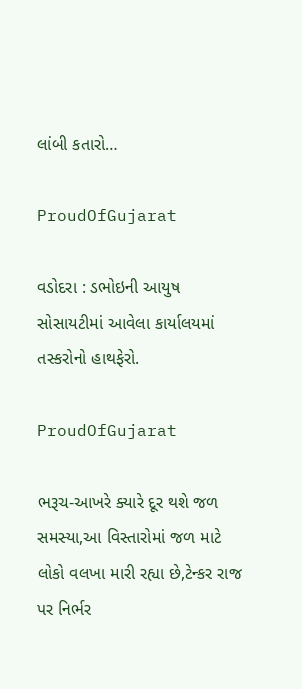લાંબી કતારો…

ProudOfGujarat

વડોદરા : ડભોઇની આયુષ સોસાયટીમાં આવેલા કાર્યાલયમાં તસ્કરોનો હાથફેરો.

ProudOfGujarat

ભરૂચ-આખરે ક્યારે દૂર થશે જળ સમસ્યા,આ વિસ્તારોમાં જળ માટે લોકો વલખા મારી રહ્યા છે,ટેન્કર રાજ પર નિર્ભર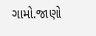ગામો.જાણો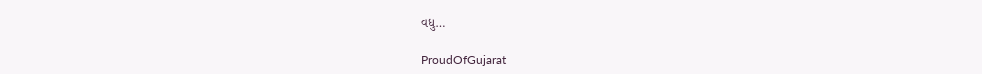વધુ…

ProudOfGujarat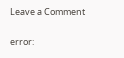Leave a Comment

error: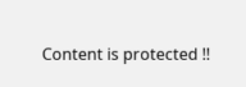Content is protected !!